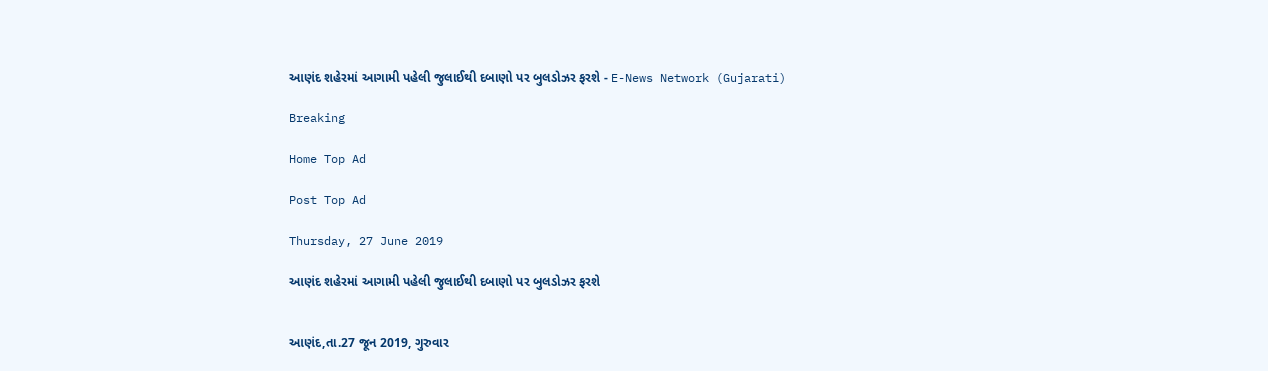આણંદ શહેરમાં આગામી પહેલી જુલાઈથી દબાણો પર બુલડોઝર ફરશે - E-News Network (Gujarati)

Breaking

Home Top Ad

Post Top Ad

Thursday, 27 June 2019

આણંદ શહેરમાં આગામી પહેલી જુલાઈથી દબાણો પર બુલડોઝર ફરશે


આણંદ,તા.27 જૂન 2019, ગુરુવાર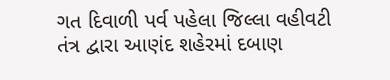ગત દિવાળી પર્વ પહેલા જિલ્લા વહીવટી તંત્ર દ્વારા આણંદ શહેરમાં દબાણ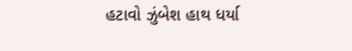હટાવો ઝુંબેશ હાથ ધર્યા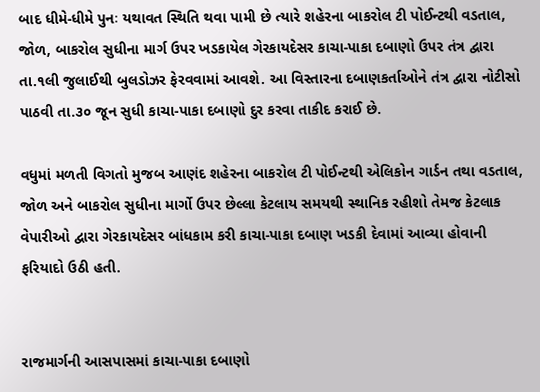બાદ ધીમે-ધીમે પુનઃ યથાવત સ્થિતિ થવા પામી છે ત્યારે શહેરના બાકરોલ ટી પોઈન્ટથી વડતાલ, જોળ, બાકરોલ સુધીના માર્ગ ઉપર ખડકાયેલ ગેરકાયદેસર કાચા-પાકા દબાણો ઉપર તંત્ર દ્વારા તા.૧લી જુલાઈથી બુલડોઝર ફેરવવામાં આવશે. આ વિસ્તારના દબાણકર્તાઓને તંત્ર દ્વારા નોટીસો પાઠવી તા.૩૦ જૂન સુધી કાચા-પાકા દબાણો દુર કરવા તાકીદ કરાઈ છે.

વધુમાં મળતી વિગતો મુજબ આણંદ શહેરના બાકરોલ ટી પોઈન્ટથી એલિકોન ગાર્ડન તથા વડતાલ, જોળ અને બાકરોલ સુધીના માર્ગો ઉપર છેલ્લા કેટલાય સમયથી સ્થાનિક રહીશો તેમજ કેટલાક વેપારીઓ દ્વારા ગેરકાયદેસર બાંધકામ કરી કાચા-પાકા દબાણ ખડકી દેવામાં આવ્યા હોવાની ફરિયાદો ઉઠી હતી.


રાજમાર્ગની આસપાસમાં કાચા-પાકા દબાણો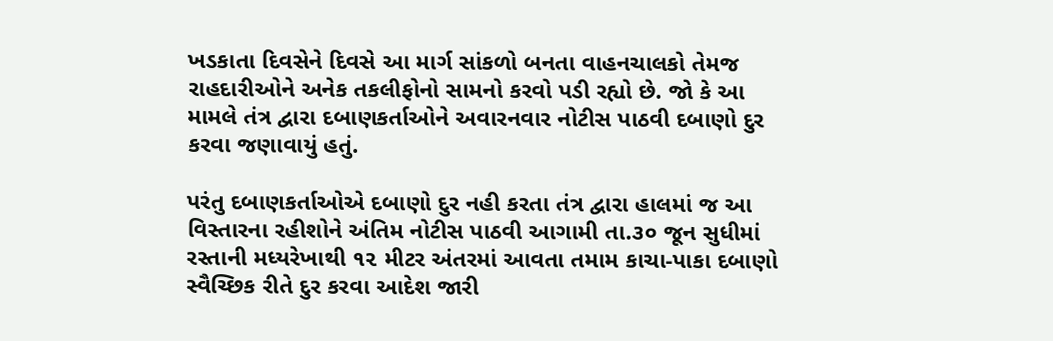ખડકાતા દિવસેને દિવસે આ માર્ગ સાંકળો બનતા વાહનચાલકો તેમજ રાહદારીઓને અનેક તકલીફોનો સામનો કરવો પડી રહ્યો છે. જો કે આ મામલે તંત્ર દ્વારા દબાણકર્તાઓને અવારનવાર નોટીસ પાઠવી દબાણો દુર કરવા જણાવાયું હતું.

પરંતુ દબાણકર્તાઓએ દબાણો દુર નહી કરતા તંત્ર દ્વારા હાલમાં જ આ વિસ્તારના રહીશોને અંતિમ નોટીસ પાઠવી આગામી તા.૩૦ જૂન સુધીમાં રસ્તાની મધ્યરેખાથી ૧૨ મીટર અંતરમાં આવતા તમામ કાચા-પાકા દબાણો સ્વૈચ્છિક રીતે દુર કરવા આદેશ જારી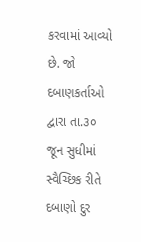કરવામાં આવ્યો છે. જો દબાણકર્તાઓ દ્વારા તા.૩૦ જૂન સુધીમાં સ્વૈચ્છિક રીતે દબાણો દુર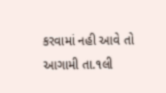કરવામાં નહી આવે તો આગામી તા.૧લી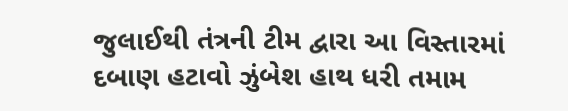જુલાઈથી તંત્રની ટીમ દ્વારા આ વિસ્તારમાં દબાણ હટાવો ઝુંબેશ હાથ ધરી તમામ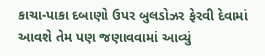કાચા-પાકા દબાણો ઉપર બુલડોઝર ફેરવી દેવામાં આવશે તેમ પણ જણાવવામાં આવ્યું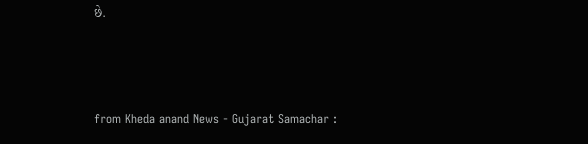છે.



from Kheda anand News - Gujarat Samachar :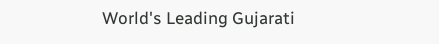World's Leading Gujarati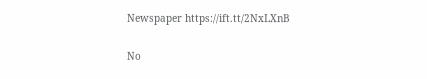Newspaper https://ift.tt/2NxLXnB

No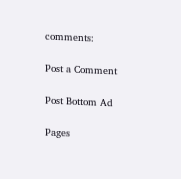comments:

Post a Comment

Post Bottom Ad

Pages